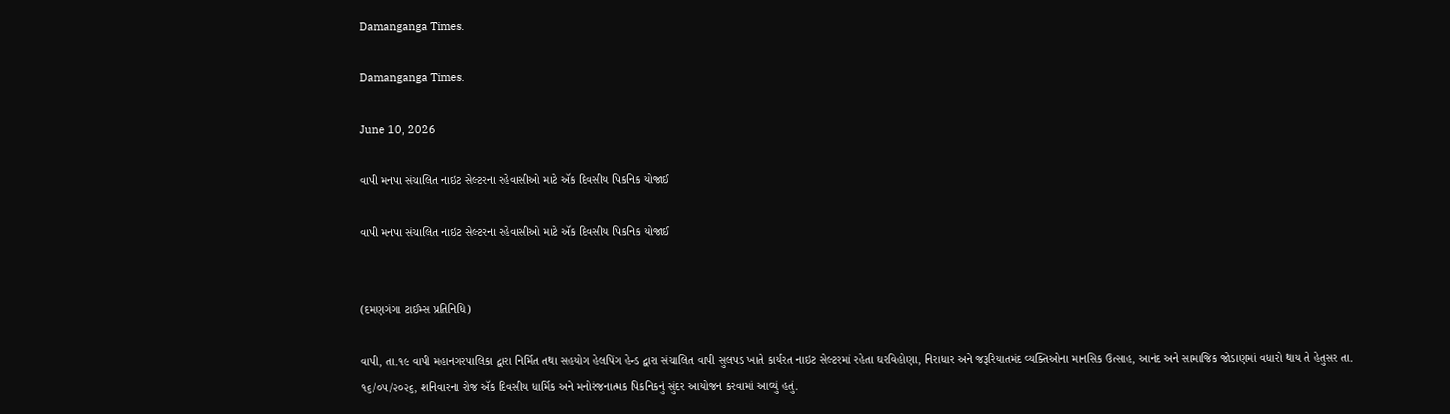Damanganga Times.

Damanganga Times.

June 10, 2026

વાપી મનપા સંચાલિત નાઇટ સેલ્ટરના રહેવાસીઓ માટે ઍક દિવસીય પિકનિક યોજાઈ

વાપી મનપા સંચાલિત નાઇટ સેલ્ટરના રહેવાસીઓ માટે ઍક દિવસીય પિકનિક યોજાઈ


(દમણગંગા ટાઈમ્સ પ્રતિનિધિ)

વાપી, તા.૧૯ વાપી મહાનગરપાલિકા દ્વારા નિર્મિત તથા સહયોગ હેલપિંગ હેન્ડ દ્વારા સંચાલિત વાપી સુલપડ ખાતે કાર્યરત નાઇટ સેલ્ટરમાં રહેતા ઘરવિહોણા, નિરાધાર અને જરૂરિયાતમંદ વ્યક્તિઓના માનસિક ઉત્સાહ, આનંદ અને સામાજિક જોડાણમાં વધારો થાય તે હેતુસર તા. ૧૬/૦૫/૨૦૨૬, શનિવારના રોજ ઍક દિવસીય ધાર્મિક અને મનોરંજનાત્મક પિકનિકનું સુંદર આયોજન કરવામાં આવ્યું હતું.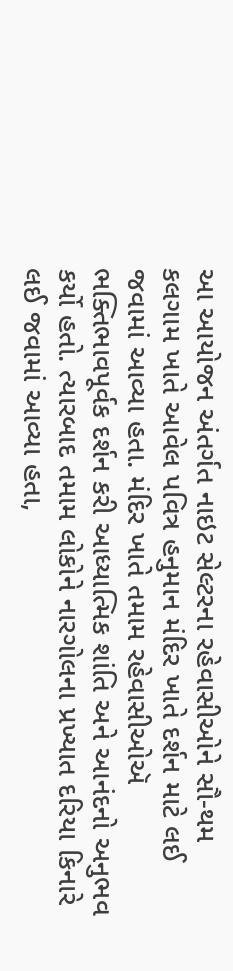આ આયોજન અંતર્ગત નાઇટ સેલ્ટરના રહેવાસીઓને સૌ-થમ કલગામ ખાતે આવેલ પવિત્ર હનુમાન મંદિર ખાતે દર્શન માટે લઈ જવામાં આવ્યા હતા. મંદિર ખાતે તમામ રહેવાસીઓઍ ભક્તિભાવપૂર્વક દર્શન કરી આધ્યાત્મિક શાંતિ અને આનંદનો અનુભવ કર્યો હતો. ત્યારબાદ તમામ લોકોને નારગોલના પ્રખ્યાત દરિયા કિનારે લઈ જવામાં આવ્યા હતા,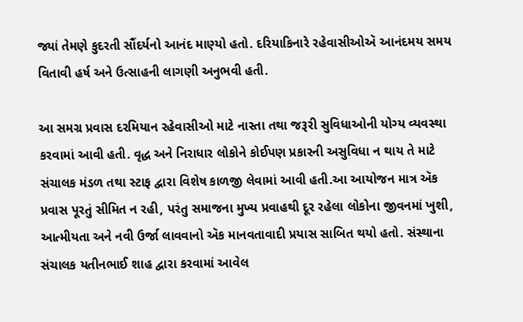જ્યાં તેમણે કુદરતી સૌંદર્યનો આનંદ માણ્યો હતો. દરિયાકિનારે રહેવાસીઓઍ આનંદમય સમય વિતાવી હર્ષ અને ઉત્સાહની લાગણી અનુભવી હતી.

આ સમગ્ર પ્રવાસ દરમિયાન રહેવાસીઓ માટે નાસ્તા તથા જરૂરી સુવિધાઓની યોગ્ય વ્યવસ્થા કરવામાં આવી હતી. વૃદ્ધ અને નિરાધાર લોકોને કોઈપણ પ્રકારની અસુવિધા ન થાય તે માટે સંચાલક મંડળ તથા સ્ટાફ દ્વારા વિશેષ કાળજી લેવામાં આવી હતી.આ આયોજન માત્ર ઍક પ્રવાસ પૂરતું સીમિત ન રહી, પરંતુ સમાજના મુખ્ય પ્રવાહથી દૂર રહેલા લોકોના જીવનમાં ખુશી, આત્મીયતા અને નવી ઉર્જા લાવવાનો ઍક માનવતાવાદી પ્રયાસ સાબિત થયો હતો. સંસ્થાના સંચાલક યતીનભાઈ શાહ દ્વારા કરવામાં આવેલ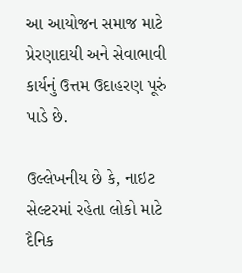આ આયોજન સમાજ માટે પ્રેરણાદાયી અને સેવાભાવી કાર્યનું ઉત્તમ ઉદાહરણ પૂરું પાડે છે.

ઉલ્લેખનીય છે કે, નાઇટ સેલ્ટરમાં રહેતા લોકો માટે દૈનિક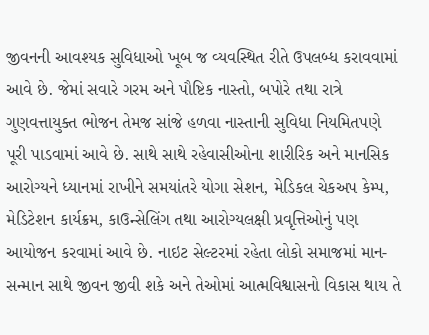જીવનની આવશ્યક સુવિધાઓ ખૂબ જ વ્યવસ્થિત રીતે ઉપલબ્ધ કરાવવામાં આવે છે. જેમાં સવારે ગરમ અને પૌષ્ટિક નાસ્તો, બપોરે તથા રાત્રે ગુણવત્તાયુક્ત ભોજન તેમજ સાંજે હળવા નાસ્તાની સુવિધા નિયમિતપણે પૂરી પાડવામાં આવે છે. સાથે સાથે રહેવાસીઓના શારીરિક અને માનસિક આરોગ્યને ધ્યાનમાં રાખીને સમયાંતરે યોગા સેશન, મેડિકલ ચેકઅપ કેમ્પ, મેડિટેશન કાર્યક્રમ, કાઉન્સેલિંગ તથા આરોગ્યલક્ષી પ્રવૃત્તિઓનું પણ આયોજન કરવામાં આવે છે. નાઇટ સેલ્ટરમાં રહેતા લોકો સમાજમાં માન-સન્માન સાથે જીવન જીવી શકે અને તેઓમાં આત્મવિશ્વાસનો વિકાસ થાય તે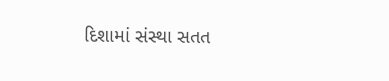દિશામાં સંસ્થા સતત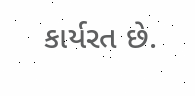કાર્યરત છે.